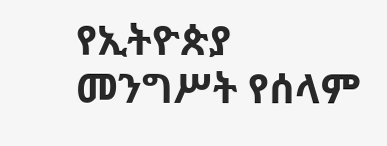የኢትዮጵያ መንግሥት የሰላም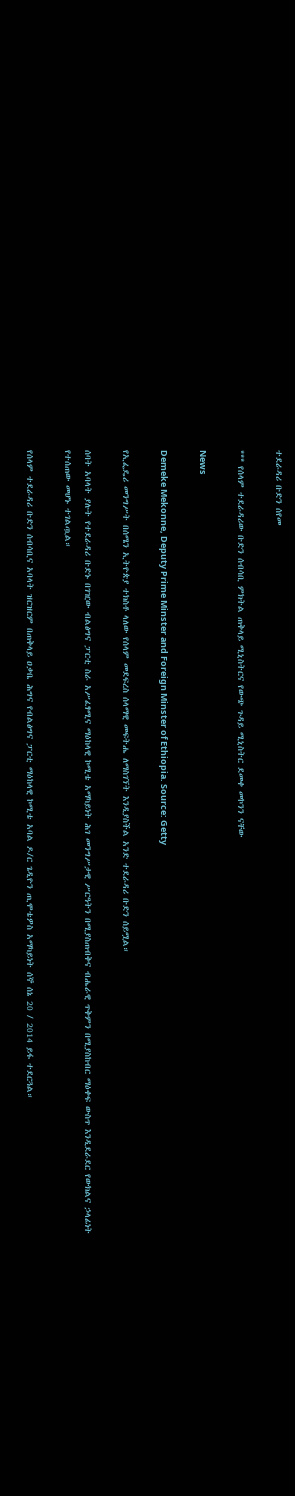ተደራዳሪ ቡድን ሰየመ

*** የሰላም ተደራዳሪው ቡድን ሰብሳቢ ምክትል ጠቅላይ ሚኒስትርና የውጭ ጉዳይ ሚኒስትር ደመቀ መኮንን ናቸው

News

Demeke Mekonne, Deputy Prime Minster and Foreign Minster of Ethiopia. Source: Getty

የኢፌዴሪ መንግሥት በሰሜን ኢትዮጵያ ተክስቶ ላለው የሰላም መደፍረስ ሰላማዊ መፍትሔ ለማስገኘት እንዲያስችል አንድ ተደራዳሪ ቡድን ሰይሟል።

ሰባት አባላት ያሉት የተደራዳሪ ቡድኑ በገዢው ብልፅግና ፓርቲ ስራ አሥፈፃሚና ማዕከላዊ ኮሚቴ አማካይነት ሕገ መንግሥታዊ ሥርዓትን በሚያስጠብቅና ብሔራዊ ጥቅምን በሚያስከብር ማዕቀፍ ውስጥ እንዲደራደር የውክልና ኃላፊነት የተሰጠው መሆኑ ተገልጧል።

የሰላም ተደራዳሪ ቡድን ሰብሳቢና አባላት ዝርዝርም በጠቅላይ ዐቃቤ ሕግና የብልፅግና ፓርቲ ማዕከላዊ ኮሚቴ አባል ዶ/ር ጌዲዮን ጢሞቴዎስ አማካይነት ሰኞ ሰኔ 20 / 2014 ይፋ ተደርጓል።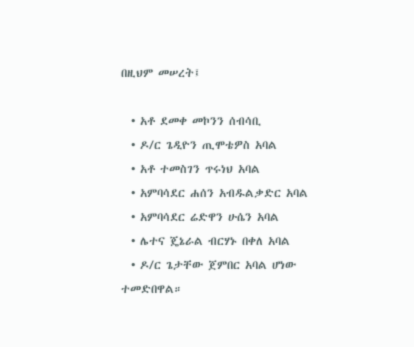በዚህም መሠረት፤

  • አቶ ደመቀ መኮንን ሰብሳቢ
  • ዶ/ር ጌዲዮን ጢሞቴዎስ አባል
  • አቶ ተመስገን ጥሩነህ አባል
  • አምባሳደር ሐሰን አብዱልቃድር አባል
  • አምባሳደር ሬድዋን ሁሴን አባል
  • ሌተና ጄኔራል ብርሃኑ በቀለ አባል
  • ዶ/ር ጌታቸው ጀምበር አባል ሆነው ተመድበዋል።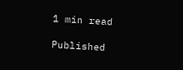1 min read

Published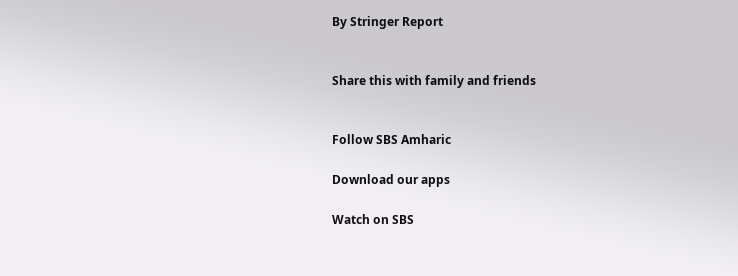By Stringer Report


Share this with family and friends


Follow SBS Amharic

Download our apps

Watch on SBS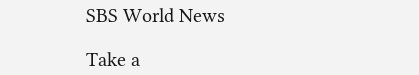SBS World News

Take a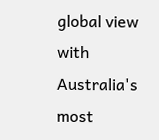global view with Australia's most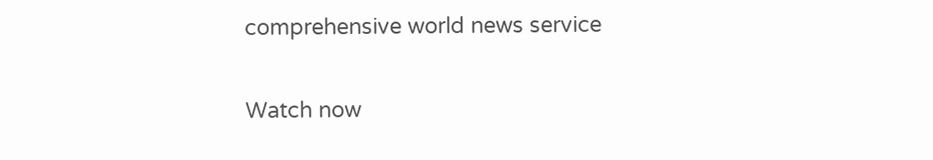comprehensive world news service

Watch now